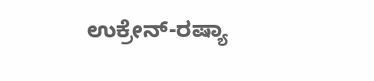ಉಕ್ರೇನ್-ರಷ್ಯಾ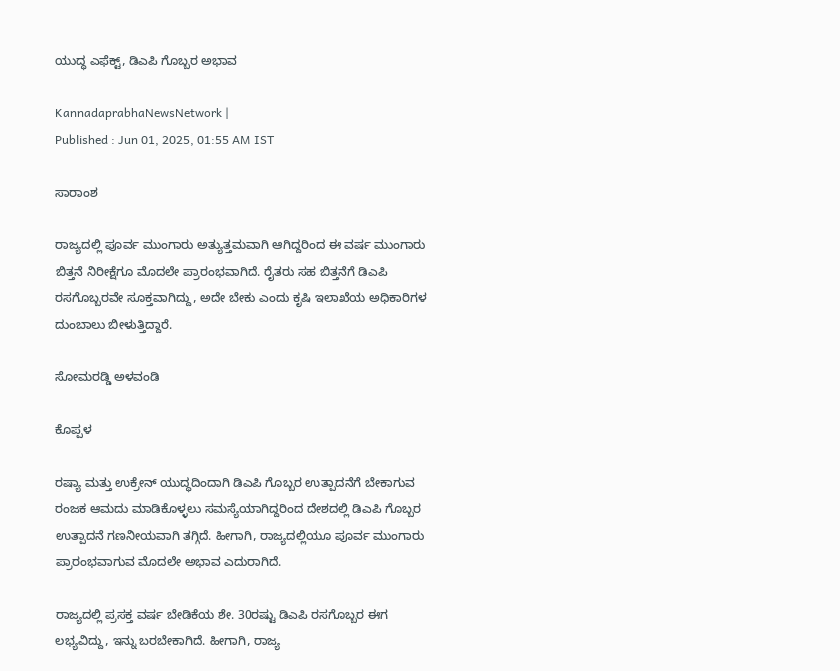ಯುದ್ಧ ಎಫೆಕ್ಟ್, ಡಿಎಪಿ ಗೊಬ್ಬರ ಅಭಾವ

KannadaprabhaNewsNetwork |
Published : Jun 01, 2025, 01:55 AM IST

ಸಾರಾಂಶ

ರಾಜ್ಯದಲ್ಲಿ ಪೂರ್ವ ಮುಂಗಾರು ಅತ್ಯುತ್ತಮವಾಗಿ ಆಗಿದ್ದರಿಂದ ಈ ವರ್ಷ ಮುಂಗಾರು ಬಿತ್ತನೆ ನಿರೀಕ್ಷೆಗೂ ಮೊದಲೇ ಪ್ರಾರಂಭವಾಗಿದೆ. ರೈತರು ಸಹ ಬಿತ್ತನೆಗೆ ಡಿಎಪಿ ರಸಗೊಬ್ಬರವೇ ಸೂಕ್ತವಾಗಿದ್ದು, ಅದೇ ಬೇಕು ಎಂದು ಕೃಷಿ ಇಲಾಖೆಯ ಅಧಿಕಾರಿಗಳ ದುಂಬಾಲು ಬೀಳುತ್ತಿದ್ದಾರೆ.

ಸೋಮರಡ್ಡಿ ಅಳವಂಡಿ

ಕೊಪ್ಪಳ

ರಷ್ಯಾ ಮತ್ತು ಉಕ್ರೇನ್ ಯುದ್ಧದಿಂದಾಗಿ ಡಿಎಪಿ ಗೊಬ್ಬರ ಉತ್ಪಾದನೆಗೆ ಬೇಕಾಗುವ ರಂಜಕ ಆಮದು ಮಾಡಿಕೊಳ್ಳಲು ಸಮಸ್ಯೆಯಾಗಿದ್ದರಿಂದ ದೇಶದಲ್ಲಿ ಡಿಎಪಿ ಗೊಬ್ಬರ ಉತ್ಪಾದನೆ ಗಣನೀಯವಾಗಿ ತಗ್ಗಿದೆ. ಹೀಗಾಗಿ, ರಾಜ್ಯದಲ್ಲಿಯೂ ಪೂರ್ವ ಮುಂಗಾರು ಪ್ರಾರಂಭವಾಗುವ ಮೊದಲೇ ಅಭಾವ ಎದುರಾಗಿದೆ.

ರಾಜ್ಯದಲ್ಲಿ ಪ್ರಸಕ್ತ ವರ್ಷ ಬೇಡಿಕೆಯ ಶೇ. 30ರಷ್ಟು ಡಿಎಪಿ ರಸಗೊಬ್ಬರ ಈಗ ಲಭ್ಯವಿದ್ದು, ಇನ್ನು ಬರಬೇಕಾಗಿದೆ. ಹೀಗಾಗಿ, ರಾಜ್ಯ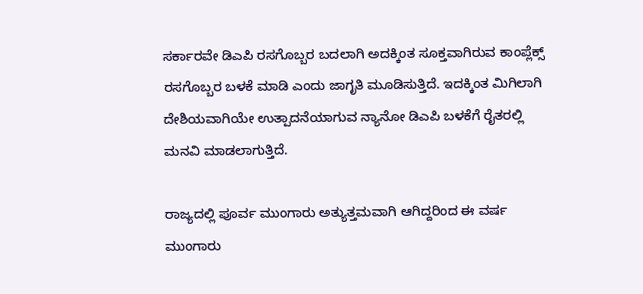ಸರ್ಕಾರವೇ ಡಿಎಪಿ ರಸಗೊಬ್ಬರ ಬದಲಾಗಿ ಅದಕ್ಕಿಂತ ಸೂಕ್ತವಾಗಿರುವ ಕಾಂಪ್ಲೆಕ್ಸ್ ರಸಗೊಬ್ಬರ ಬಳಕೆ ಮಾಡಿ ಎಂದು ಜಾಗೃತಿ ಮೂಡಿಸುತ್ತಿದೆ. ಇದಕ್ಕಿಂತ ಮಿಗಿಲಾಗಿ ದೇಶಿಯವಾಗಿಯೇ ಉತ್ಪಾದನೆಯಾಗುವ ನ್ಯಾನೋ ಡಿಎಪಿ ಬಳಕೆಗೆ ರೈತರಲ್ಲಿ ಮನವಿ ಮಾಡಲಾಗುತ್ತಿದೆ.

ರಾಜ್ಯದಲ್ಲಿ ಪೂರ್ವ ಮುಂಗಾರು ಅತ್ಯುತ್ತಮವಾಗಿ ಆಗಿದ್ದರಿಂದ ಈ ವರ್ಷ ಮುಂಗಾರು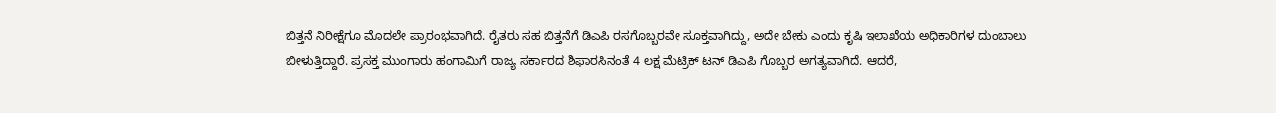ಬಿತ್ತನೆ ನಿರೀಕ್ಷೆಗೂ ಮೊದಲೇ ಪ್ರಾರಂಭವಾಗಿದೆ. ರೈತರು ಸಹ ಬಿತ್ತನೆಗೆ ಡಿಎಪಿ ರಸಗೊಬ್ಬರವೇ ಸೂಕ್ತವಾಗಿದ್ದು, ಅದೇ ಬೇಕು ಎಂದು ಕೃಷಿ ಇಲಾಖೆಯ ಅಧಿಕಾರಿಗಳ ದುಂಬಾಲು ಬೀಳುತ್ತಿದ್ದಾರೆ. ಪ್ರಸಕ್ತ ಮುಂಗಾರು ಹಂಗಾಮಿಗೆ ರಾಜ್ಯ ಸರ್ಕಾರದ ಶಿಫಾರಸಿನಂತೆ 4 ಲಕ್ಷ ಮೆಟ್ರಿಕ್ ಟನ್ ಡಿಎಪಿ ಗೊಬ್ಬರ ಅಗತ್ಯವಾಗಿದೆ. ಆದರೆ,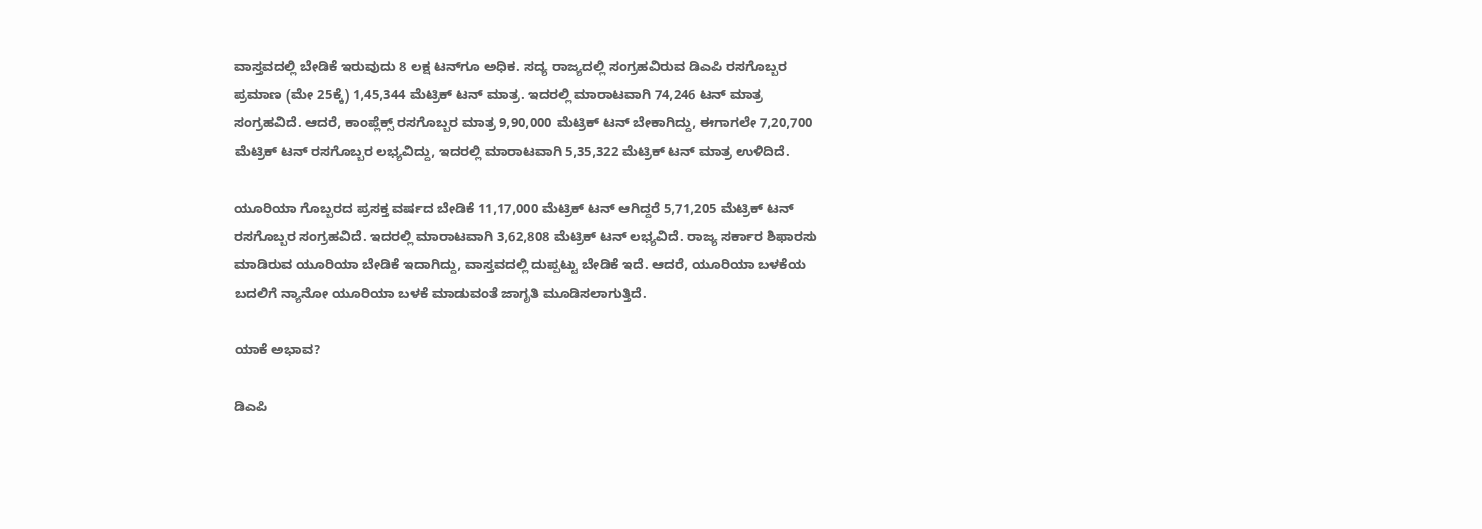ವಾಸ್ತವದಲ್ಲಿ ಬೇಡಿಕೆ ಇರುವುದು 8 ಲಕ್ಷ ಟನ್‌ಗೂ ಅಧಿಕ. ಸದ್ಯ ರಾಜ್ಯದಲ್ಲಿ ಸಂಗ್ರಹವಿರುವ ಡಿಎಪಿ ರಸಗೊಬ್ಬರ ಪ್ರಮಾಣ (ಮೇ 25ಕ್ಕೆ) 1,45,344 ಮೆಟ್ರಿಕ್ ಟನ್ ಮಾತ್ರ. ಇದರಲ್ಲಿ ಮಾರಾಟವಾಗಿ 74,246 ಟನ್‌ ಮಾತ್ರ ಸಂಗ್ರಹವಿದೆ. ಆದರೆ, ಕಾಂಪ್ಲೆಕ್ಸ್ ರಸಗೊಬ್ಬರ ಮಾತ್ರ 9,90,000 ಮೆಟ್ರಿಕ್ ಟನ್ ಬೇಕಾಗಿದ್ದು, ಈಗಾಗಲೇ 7,20,700 ಮೆಟ್ರಿಕ್ ಟನ್ ರಸಗೊಬ್ಬರ ಲಭ್ಯವಿದ್ದು, ಇದರಲ್ಲಿ ಮಾರಾಟವಾಗಿ 5,35,322 ಮೆಟ್ರಿಕ್ ಟನ್ ಮಾತ್ರ ಉಳಿದಿದೆ.

ಯೂರಿಯಾ ಗೊಬ್ಬರದ ಪ್ರಸಕ್ತ ವರ್ಷದ ಬೇಡಿಕೆ 11,17,000 ಮೆಟ್ರಿಕ್ ಟನ್ ಆಗಿದ್ದರೆ 5,71,205 ಮೆಟ್ರಿಕ್ ಟನ್ ರಸಗೊಬ್ಬರ ಸಂಗ್ರಹವಿದೆ. ಇದರಲ್ಲಿ ಮಾರಾಟವಾಗಿ 3,62,808 ಮೆಟ್ರಿಕ್ ಟನ್ ಲಭ್ಯವಿದೆ. ರಾಜ್ಯ ಸರ್ಕಾರ ಶಿಫಾರಸು ಮಾಡಿರುವ ಯೂರಿಯಾ ಬೇಡಿಕೆ ಇದಾಗಿದ್ದು, ವಾಸ್ತವದಲ್ಲಿ ದುಪ್ಪಟ್ಟು ಬೇಡಿಕೆ ಇದೆ. ಆದರೆ, ಯೂರಿಯಾ ಬಳಕೆಯ ಬದಲಿಗೆ ನ್ಯಾನೋ ಯೂರಿಯಾ ಬಳಕೆ ಮಾಡುವಂತೆ ಜಾಗೃತಿ ಮೂಡಿಸಲಾಗುತ್ತಿದೆ.

ಯಾಕೆ ಅಭಾವ?

ಡಿಎಪಿ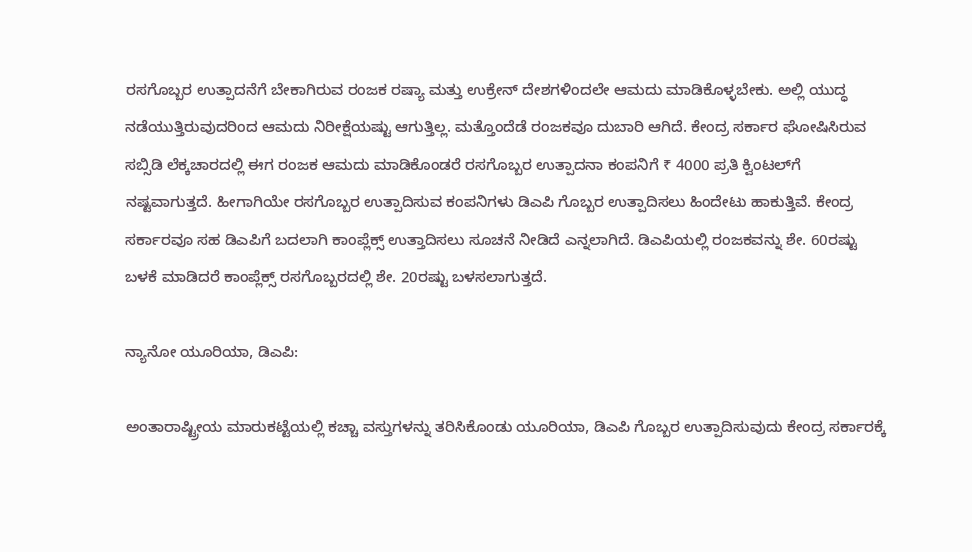ರಸಗೊಬ್ಬರ ಉತ್ಪಾದನೆಗೆ ಬೇಕಾಗಿರುವ ರಂಜಕ ರಷ್ಯಾ ಮತ್ತು ಉಕ್ರೇನ್ ದೇಶಗಳಿಂದಲೇ ಆಮದು ಮಾಡಿಕೊಳ್ಳಬೇಕು. ಅಲ್ಲಿ ಯುದ್ಧ ನಡೆಯುತ್ತಿರುವುದರಿಂದ ಆಮದು ನಿರೀಕ್ಷೆಯಷ್ಟು ಆಗುತ್ತಿಲ್ಲ. ಮತ್ತೊಂದೆಡೆ ರಂಜಕವೂ ದುಬಾರಿ ಆಗಿದೆ. ಕೇಂದ್ರ ಸರ್ಕಾರ ಘೋಷಿಸಿರುವ ಸಬ್ಸಿಡಿ ಲೆಕ್ಕಚಾರದಲ್ಲಿ ಈಗ ರಂಜಕ ಆಮದು ಮಾಡಿಕೊಂಡರೆ ರಸಗೊಬ್ಬರ ಉತ್ಪಾದನಾ ಕಂಪನಿಗೆ ₹ 4000 ಪ್ರತಿ ಕ್ವಿಂಟಲ್‌ಗೆ ನಷ್ಟವಾಗುತ್ತದೆ. ಹೀಗಾಗಿಯೇ ರಸಗೊಬ್ಬರ ಉತ್ಪಾದಿಸುವ ಕಂಪನಿಗಳು ಡಿಎಪಿ ಗೊಬ್ಬರ ಉತ್ಪಾದಿಸಲು ಹಿಂದೇಟು ಹಾಕುತ್ತಿವೆ. ಕೇಂದ್ರ ಸರ್ಕಾರವೂ ಸಹ ಡಿಎಪಿಗೆ ಬದಲಾಗಿ ಕಾಂಪ್ಲೆಕ್ಸ್ ಉತ್ತಾದಿಸಲು ಸೂಚನೆ ನೀಡಿದೆ ಎನ್ನಲಾಗಿದೆ. ಡಿಎಪಿಯಲ್ಲಿ ರಂಜಕವನ್ನು ಶೇ. 60ರಷ್ಟು ಬಳಕೆ ಮಾಡಿದರೆ ಕಾಂಪ್ಲೆಕ್ಸ್ ರಸಗೊಬ್ಬರದಲ್ಲಿ ಶೇ. 20ರಷ್ಟು ಬಳಸಲಾಗುತ್ತದೆ.

ನ್ಯಾನೋ ಯೂರಿಯಾ, ಡಿಎಪಿ:

ಅಂತಾರಾಷ್ಟ್ರೀಯ ಮಾರುಕಟ್ಟೆಯಲ್ಲಿ ಕಚ್ಚಾ ವಸ್ತುಗಳನ್ನು ತರಿಸಿಕೊಂಡು ಯೂರಿಯಾ, ಡಿಎಪಿ ಗೊಬ್ಬರ ಉತ್ಪಾದಿಸುವುದು ಕೇಂದ್ರ ಸರ್ಕಾರಕ್ಕೆ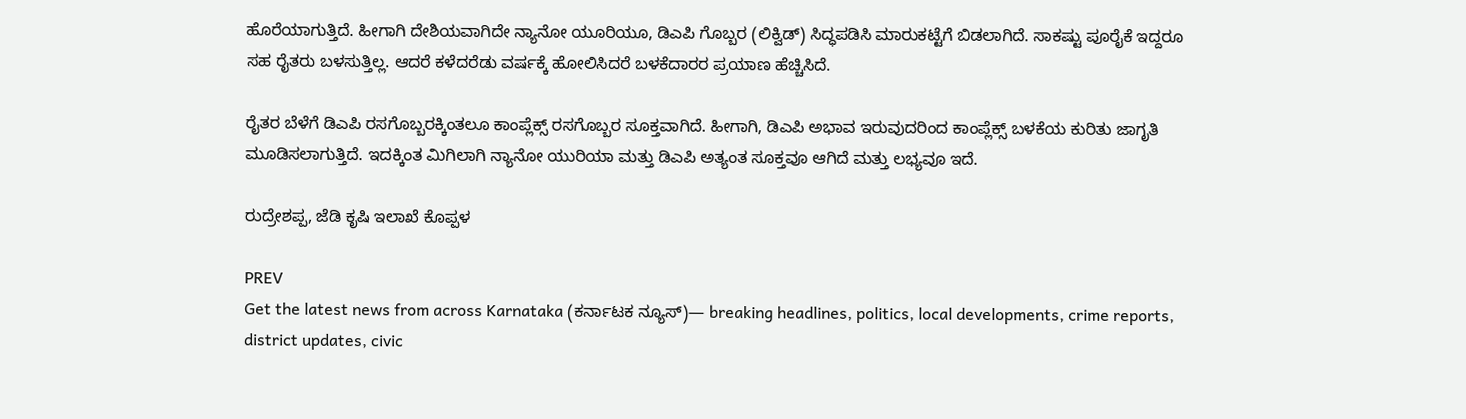ಹೊರೆಯಾಗುತ್ತಿದೆ. ಹೀಗಾಗಿ ದೇಶಿಯವಾಗಿದೇ ನ್ಯಾನೋ ಯೂರಿಯೂ, ಡಿಎಪಿ ಗೊಬ್ಬರ (ಲಿಕ್ವಿಡ್) ಸಿದ್ಧಪಡಿಸಿ ಮಾರುಕಟ್ಟೆಗೆ ಬಿಡಲಾಗಿದೆ. ಸಾಕಷ್ಟು ಪೂರೈಕೆ ಇದ್ದರೂ ಸಹ ರೈತರು ಬಳಸುತ್ತಿಲ್ಲ. ಆದರೆ ಕಳೆದರೆಡು ವರ್ಷಕ್ಕೆ ಹೋಲಿಸಿದರೆ ಬಳಕೆದಾರರ ಪ್ರಯಾಣ ಹೆಚ್ಚಿಸಿದೆ.

ರೈತರ ಬೆಳೆಗೆ ಡಿಎಪಿ ರಸಗೊಬ್ಬರಕ್ಕಿಂತಲೂ ಕಾಂಪ್ಲೆಕ್ಸ್ ರಸಗೊಬ್ಬರ ಸೂಕ್ತವಾಗಿದೆ. ಹೀಗಾಗಿ, ಡಿಎಪಿ ಅಭಾವ ಇರುವುದರಿಂದ ಕಾಂಪ್ಲೆಕ್ಸ್ ಬಳಕೆಯ ಕುರಿತು ಜಾಗೃತಿ ಮೂಡಿಸಲಾಗುತ್ತಿದೆ. ಇದಕ್ಕಿಂತ ಮಿಗಿಲಾಗಿ ನ್ಯಾನೋ ಯುರಿಯಾ ಮತ್ತು ಡಿಎಪಿ ಅತ್ಯಂತ ಸೂಕ್ತವೂ ಆಗಿದೆ ಮತ್ತು ಲಭ್ಯವೂ ಇದೆ.

ರುದ್ರೇಶಪ್ಪ, ಜೆಡಿ ಕೃಷಿ ಇಲಾಖೆ ಕೊಪ್ಪಳ

PREV
Get the latest news from across Karnataka (ಕರ್ನಾಟಕ ನ್ಯೂಸ್)— breaking headlines, politics, local developments, crime reports, district updates, civic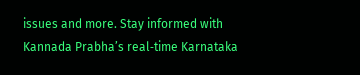issues and more. Stay informed with Kannada Prabha’s real‑time Karnataka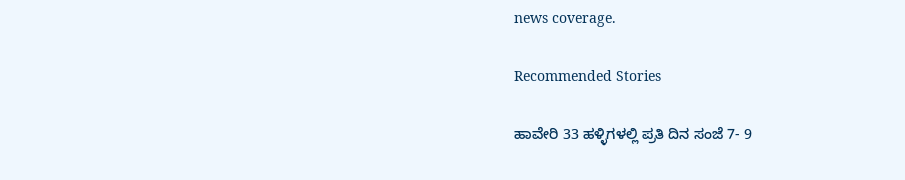news coverage.

Recommended Stories

ಹಾವೇರಿ 33 ಹಳ್ಳಿಗಳಲ್ಲಿ ಪ್ರತಿ ದಿನ ಸಂಜೆ 7- 9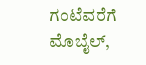ಗಂಟೆವರೆಗೆ ಮೊಬೈಲ್‌,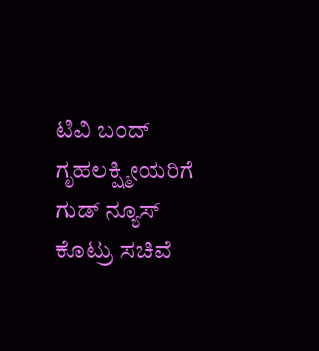ಟಿವಿ ಬಂದ್‌
ಗೃಹಲಕ್ಷ್ಮೀಯರಿಗೆ ಗುಡ್ ನ್ಯೂಸ್ ಕೊಟ್ರು ಸಚಿವೆ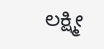ಲಕ್ಷ್ಮೀ